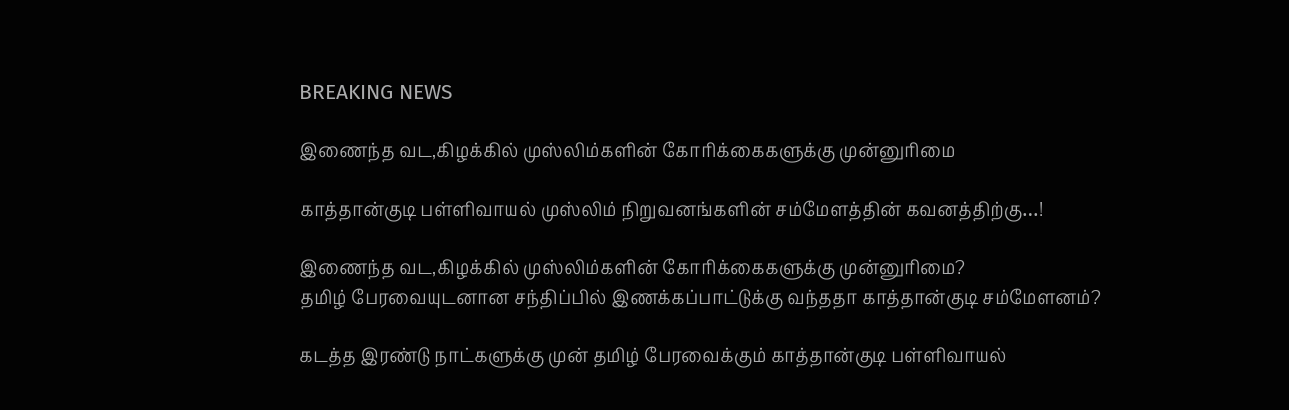BREAKING NEWS

இணைந்த வட,கிழக்கில் முஸ்லிம்களின் கோரிக்கைகளுக்கு முன்னுரிமை

காத்தான்குடி பள்ளிவாயல் முஸ்லிம் நிறுவனங்களின் சம்மேளத்தின் கவனத்திற்கு…!

இணைந்த வட,கிழக்கில் முஸ்லிம்களின் கோரிக்கைகளுக்கு முன்னுரிமை?
தமிழ் பேரவையுடனான சந்திப்பில் இணக்கப்பாட்டுக்கு வந்ததா காத்தான்குடி சம்மேளனம்?

கடத்த இரண்டு நாட்களுக்கு முன் தமிழ் பேரவைக்கும் காத்தான்குடி பள்ளிவாயல்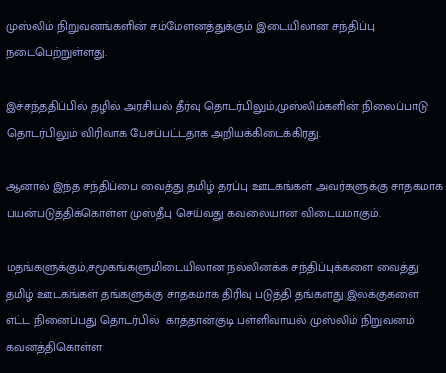முஸ்லிம் நிறுவனங்களின் சம்மேளனத்துக்கும் இடையிலான சந்திப்பு நடைபெற்றுள்ளது.

இச்சந்ததிப்பில் தழில் அரசியல் தீர்வு தொடர்பிலும்,முஸ்லிம்களின் நிலைப்பாடு தொடர்பிலும் விரிவாக பேசப்பட்டதாக அறியக்கிடைக்கிரது.

ஆனால் இந்த சந்திப்பை வைத்து தமிழ் தரப்பு ஊடகங்கள் அவர்களுக்கு சாதகமாக பயன்படுத்திக்கொள்ள முஸ்தீபு செய்வது கவலையான விடையமாகும்.

மதங்களுக்கும்,சமூகங்களுமிடையிலான நல்லினக்க சந்திப்புக்களை வைத்து
தமிழ் ஊடகங்கள் தங்களுக்கு சாதகமாக திரிவு படுத்தி தங்களது இலக்குகளை எட்ட நினைப்பது தொடர்பில்  காத்தான்குடி பள்ளிவாயல் முஸ்லிம் நிறுவனம்  கவனத்திகொள்ள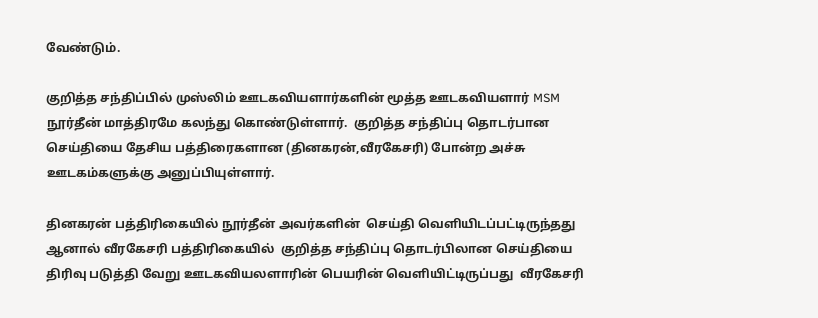வேண்டும்.

குறித்த சந்திப்பில் முஸ்லிம் ஊடகவியளார்களின் மூத்த ஊடகவியளார் MSM நூர்தீன் மாத்திரமே கலந்து கொண்டுள்ளார்.  குறித்த சந்திப்பு தொடர்பான செய்தியை தேசிய பத்திரைகளான (தினகரன்,வீரகேசரி) போன்ற அச்சு ஊடகம்களுக்கு அனுப்பியுள்ளார்.

தினகரன் பத்திரிகையில் நூர்தீன் அவர்களின்  செய்தி வெளியிடப்பட்டிருந்தது ஆனால் வீரகேசரி பத்திரிகையில்  குறித்த சந்திப்பு தொடர்பிலான செய்தியை திரிவு படுத்தி வேறு ஊடகவியலளாரின் பெயரின் வெளியிட்டிருப்பது  வீரகேசரி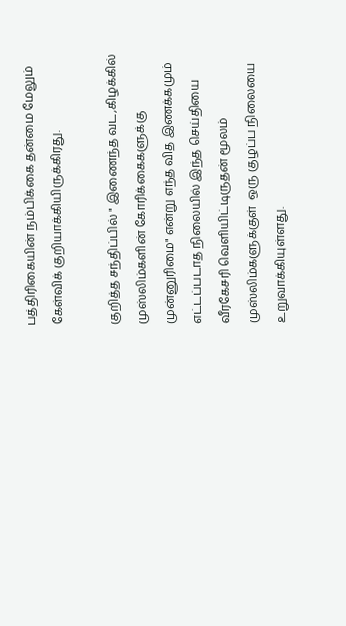பத்திரிகையின் நம்பிக்கை தன்மை மேலும் கேள்விக் குறியாக்கியிருக்கிரது.

குறித்த சந்திப்பில் " இணைந்த வட,கிழக்கில் முஸ்லிம்களின் கோரிக்கைகளுக்கு முன்னுரிமை" என்று எந்த வித இணக்கமும் எட்டப்படாத நிலையில் இந்த செய்தியை வீரகேசரி வெளியிட்டிருதன் மூலம்
முஸ்லிம்களுக்குள்  ஒரு குழப்ப நிலையை உறுவாக்கியுள்ளது.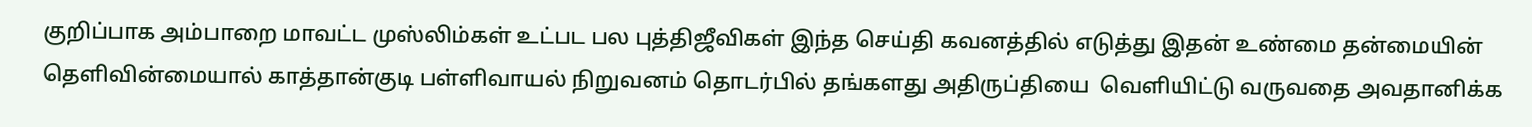குறிப்பாக அம்பாறை மாவட்ட முஸ்லிம்கள் உட்பட பல புத்திஜீவிகள் இந்த செய்தி கவனத்தில் எடுத்து இதன் உண்மை தன்மையின் தெளிவின்மையால் காத்தான்குடி பள்ளிவாயல் நிறுவனம் தொடர்பில் தங்களது அதிருப்தியை  வெளியிட்டு வருவதை அவதானிக்க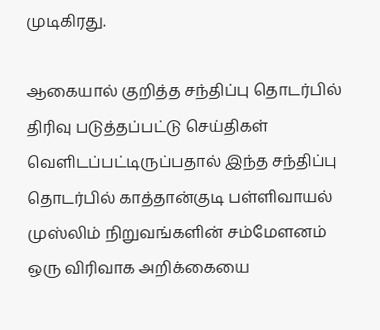முடிகிரது.

ஆகையால் குறித்த சந்திப்பு தொடர்பில்  திரிவு படுத்தப்பட்டு செய்திகள் வெளிடப்பட்டிருப்பதால் இந்த சந்திப்பு தொடர்பில் காத்தான்குடி பள்ளிவாயல் முஸ்லிம் நிறுவங்களின் சம்மேளனம் ஒரு விரிவாக அறிக்கையை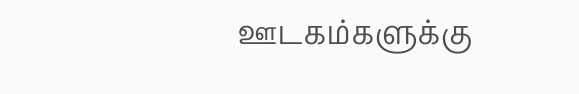ஊடகம்களுக்கு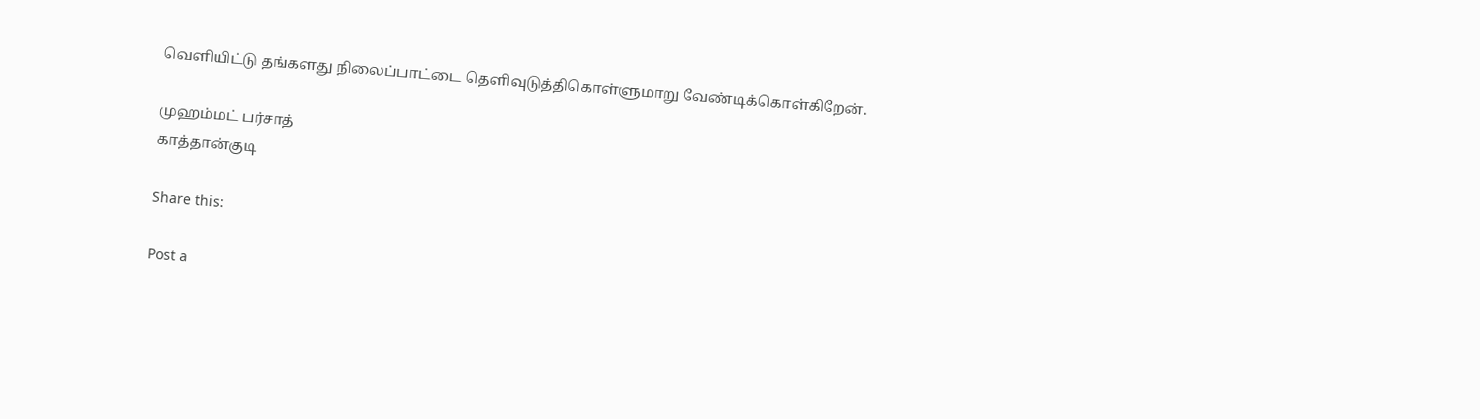வெளியிட்டு தங்களது நிலைப்பாட்டை தெளிவுடுத்திகொள்ளுமாறு வேண்டிக்கொள்கிறேன்.

முஹம்மட் பர்சாத்
காத்தான்குடி

Share this:

Post a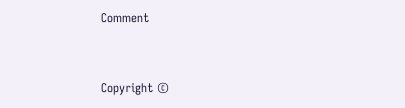Comment


Copyright ©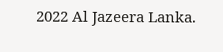2022 Al Jazeera Lanka.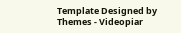Template Designed by Themes - Videopiar